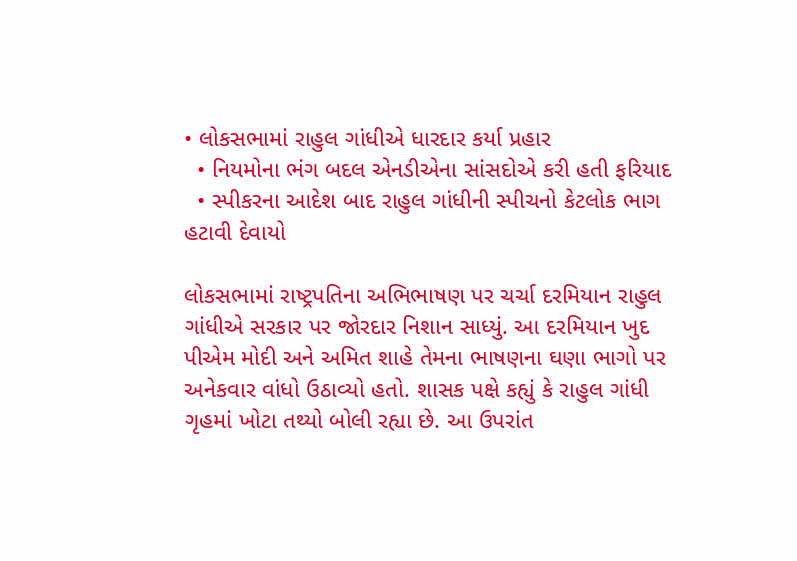• લોકસભામાં રાહુલ ગાંધીએ ધારદાર કર્યા પ્રહાર
  • નિયમોના ભંગ બદલ એનડીએના સાંસદોએ કરી હતી ફરિયાદ
  • સ્પીકરના આદેશ બાદ રાહુલ ગાંધીની સ્પીચનો કેટલોક ભાગ હટાવી દેવાયો

લોકસભામાં રાષ્ટ્રપતિના અભિભાષણ પર ચર્ચા દરમિયાન રાહુલ ગાંધીએ સરકાર પર જોરદાર નિશાન સાધ્યું. આ દરમિયાન ખુદ પીએમ મોદી અને અમિત શાહે તેમના ભાષણના ઘણા ભાગો પર અનેકવાર વાંધો ઉઠાવ્યો હતો. શાસક પક્ષે કહ્યું કે રાહુલ ગાંધી ગૃહમાં ખોટા તથ્યો બોલી રહ્યા છે. આ ઉપરાંત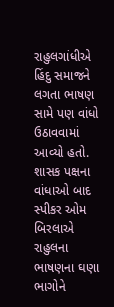રાહુલગાંધીએ હિંદુ સમાજને લગતા ભાષણ સામે પણ વાંધો ઉઠાવવામાં આવ્યો હતો. શાસક પક્ષના વાંધાઓ બાદ સ્પીકર ઓમ બિરલાએ રાહુલના ભાષણના ઘણા ભાગોને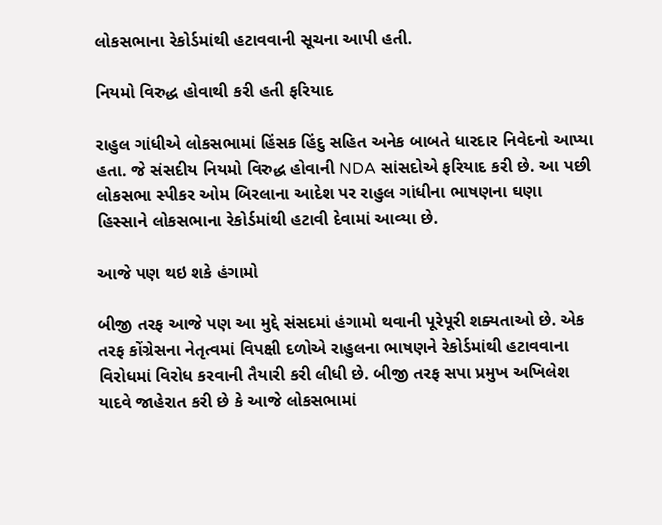લોકસભાના રેકોર્ડમાંથી હટાવવાની સૂચના આપી હતી.

નિયમો વિરુદ્ધ હોવાથી કરી હતી ફરિયાદ

રાહુલ ગાંધીએ લોકસભામાં હિંસક હિંદુ સહિત અનેક બાબતે ધારદાર નિવેદનો આપ્યા હતા. જે સંસદીય નિયમો વિરુદ્ધ હોવાની NDA સાંસદોએ ફરિયાદ કરી છે. આ પછી લોકસભા સ્પીકર ઓમ બિરલાના આદેશ પર રાહુલ ગાંધીના ભાષણના ઘણા હિસ્સાને લોકસભાના રેકોર્ડમાંથી હટાવી દેવામાં આવ્યા છે.

આજે પણ થઇ શકે હંગામો

બીજી તરફ આજે પણ આ મુદ્દે સંસદમાં હંગામો થવાની પૂરેપૂરી શક્યતાઓ છે. એક તરફ કોંગ્રેસના નેતૃત્વમાં વિપક્ષી દળોએ રાહુલના ભાષણને રેકોર્ડમાંથી હટાવવાના વિરોધમાં વિરોધ કરવાની તૈયારી કરી લીધી છે. બીજી તરફ સપા પ્રમુખ અખિલેશ યાદવે જાહેરાત કરી છે કે આજે લોકસભામાં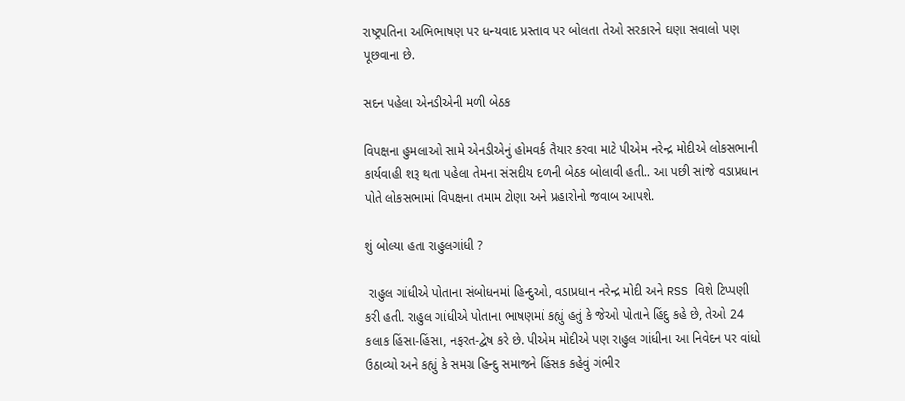રાષ્ટ્રપતિના અભિભાષણ પર ધન્યવાદ પ્રસ્તાવ પર બોલતા તેઓ સરકારને ઘણા સવાલો પણ પૂછવાના છે.

સદન પહેલા એનડીએની મળી બેઠક

વિપક્ષના હુમલાઓ સામે એનડીએનું હોમવર્ક તૈયાર કરવા માટે પીએમ નરેન્દ્ર મોદીએ લોકસભાની કાર્યવાહી શરૂ થતા પહેલા તેમના સંસદીય દળની બેઠક બોલાવી હતી.. આ પછી સાંજે વડાપ્રધાન પોતે લોકસભામાં વિપક્ષના તમામ ટોણા અને પ્રહારોનો જવાબ આપશે.

શું બોલ્યા હતા રાહુલગાંધી ?

 રાહુલ ગાંધીએ પોતાના સંબોધનમાં હિન્દુઓ, વડાપ્રધાન નરેન્દ્ર મોદી અને RSS વિશે ટિપ્પણી કરી હતી. રાહુલ ગાંધીએ પોતાના ભાષણમાં કહ્યું હતું કે જેઓ પોતાને હિંદુ કહે છે, તેઓ 24 કલાક હિંસા-હિંસા, નફરત-દ્વેષ કરે છે. પીએમ મોદીએ પણ રાહુલ ગાંધીના આ નિવેદન પર વાંધો ઉઠાવ્યો અને કહ્યું કે સમગ્ર હિન્દુ સમાજને હિંસક કહેવું ગંભીર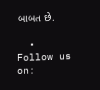બાબત છે.

  • Follow us on: